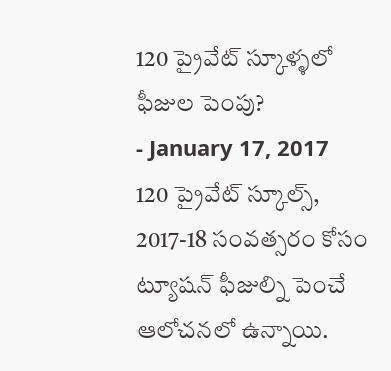120 ప్రైవేట్ స్కూళ్ళలో ఫీజుల పెంపు?
- January 17, 2017
120 ప్రైవేట్ స్కూల్స్, 2017-18 సంవత్సరం కోసం ట్యూషన్ ఫీజుల్ని పెంచే ఆలోచనలో ఉన్నాయి.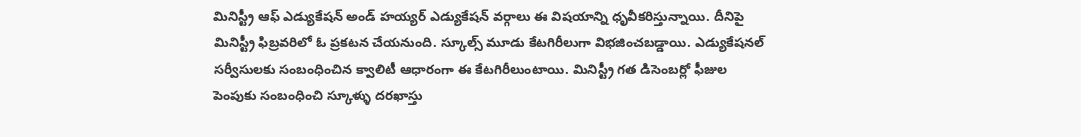మినిస్ట్రీ ఆఫ్ ఎడ్యుకేషన్ అండ్ హయ్యర్ ఎడ్యుకేషన్ వర్గాలు ఈ విషయాన్ని ధృవీకరిస్తున్నాయి. దీనిపై మినిస్ట్రీ ఫిబ్రవరిలో ఓ ప్రకటన చేయనుంది. స్కూల్స్ మూడు కేటగిరీలుగా విభజించబడ్డాయి. ఎడ్యుకేషనల్ సర్వీసులకు సంబంధించిన క్వాలిటీ ఆధారంగా ఈ కేటగిరీలుంటాయి. మినిస్ట్రీ గత డిసెంబర్లో ఫీజుల పెంపుకు సంబంధించి స్కూళ్ళు దరఖాస్తు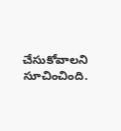చేసుకోవాలని సూచించింది.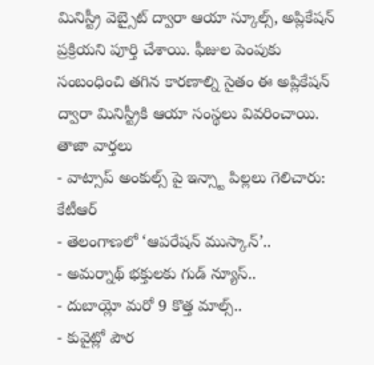మినిస్ట్రీ వెబ్సైట్ ద్వారా ఆయా స్కూల్స్, అప్లికేషన్ ప్రక్రియని పూర్తి చేశాయి. ఫీజుల పెంపుకు సంబంధించి తగిన కారణాల్ని సైతం ఈ అప్లికేషన్ ద్వారా మినిస్ట్రీకి ఆయా సంస్థలు వివరించాయి.
తాజా వార్తలు
- వాట్సాప్ అంకుల్స్ పై ఇన్స్టా పిల్లలు గెలిచారు: కేటీఆర్
- తెలంగాణలో ‘ఆపరేషన్ ముస్కాన్’..
- అమర్నాథ్ భక్తులకు గుడ్ న్యూస్..
- దుబాయ్లో మరో 9 కొత్త మాల్స్..
- కువైట్లో పౌర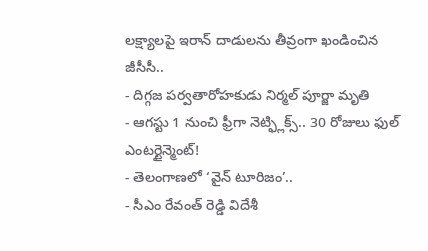లక్ష్యాలపై ఇరాన్ దాడులను తీవ్రంగా ఖండించిన జీసీసీ..
- దిగ్గజ పర్వతారోహకుడు నిర్మల్ పూర్జా మృతి
- ఆగస్టు 1 నుంచి ఫ్రీగా నెట్ఫ్లిక్స్.. 30 రోజులు ఫుల్ ఎంటర్టైన్మెంట్!
- తెలంగాణలో ‘వైన్ టూరిజం’..
- సీఎం రేవంత్ రెడ్డి విదేశీ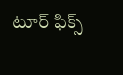టూర్ ఫిక్స్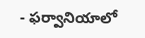- ఫర్వానియాలో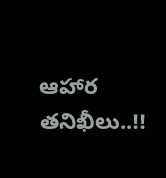ఆహార తనిఖీలు..!!